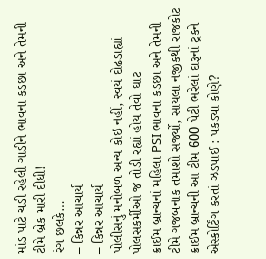માંડ પાટે ચડી રહેલી ગાડીને ભાવના કડછા અને તેમની ટીમે બ્રેક મારી દીધી!
રંગ છલકે…
– કિન્નર આચાર્ય
– કિન્નર આચાર્ય
પોલીસનું મનોબળ અન્ય કોઇ નહીં, સ્વયં દોઢડાહ્યાં પોલસકર્મીઓ જ તોડી રહ્યાં હોય તેવો ઘાટ
ક્રાઈમ બ્રાન્ચનાં મહિલા PSI ભાવના કડછા અને તેમની ટીમે ગજબનાક તમાશો સર્જ્યો, સાયલા નજીકથી રાજકોટ ક્રાઈમ બ્રાન્ચની આ ટીમ 600 પેટી ભરેલાં દારૂનાં ટ્રકને એસ્કોર્ટિંગ કરતાં ઝડપાઈ : પકડ્યા કોણે?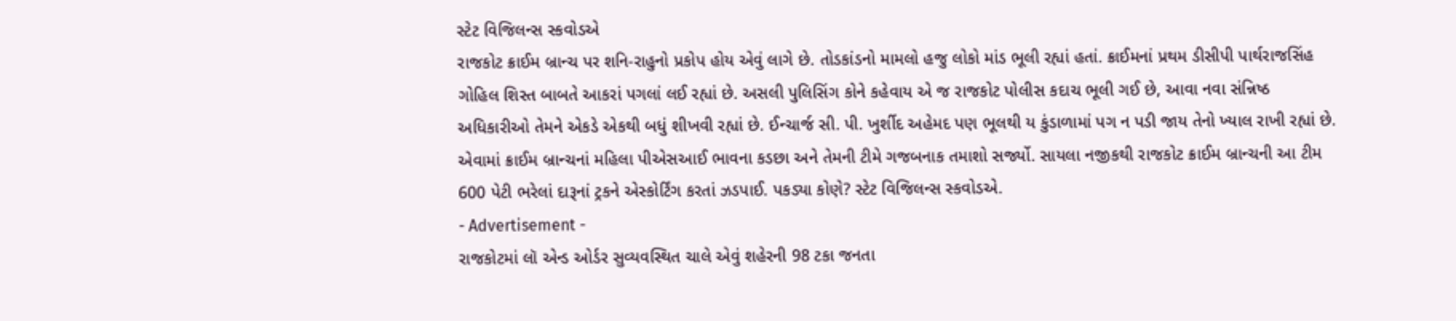સ્ટેટ વિજિલન્સ સ્કવોડએ
રાજકોટ ક્રાઈમ બ્રાન્ચ પર શનિ-રાહુનો પ્રકોપ હોય એવું લાગે છે. તોડકાંડનો મામલો હજુ લોકો માંડ ભૂલી રહ્યાં હતાં. ક્રાઈમનાં પ્રથમ ડીસીપી પાર્થરાજસિંહ ગોહિલ શિસ્ત બાબતે આકરાં પગલાં લઈ રહ્યાં છે. અસલી પુલિસિંગ કોને કહેવાય એ જ રાજકોટ પોલીસ કદાચ ભૂલી ગઈ છે, આવા નવા સંન્નિષ્ઠ અધિકારીઓ તેમને એકડે એકથી બધું શીખવી રહ્યાં છે. ઈન્ચાર્જ સી. પી. ખુર્શીદ અહેમદ પણ ભૂલથી ય કુંડાળામાં પગ ન પડી જાય તેનો ખ્યાલ રાખી રહ્યાં છે. એવામાં ક્રાઈમ બ્રાન્ચનાં મહિલા પીએસઆઈ ભાવના કડછા અને તેમની ટીમે ગજબનાક તમાશો સર્જ્યો. સાયલા નજીકથી રાજકોટ ક્રાઈમ બ્રાન્ચની આ ટીમ 600 પેટી ભરેલાં દારૂનાં ટ્રકને એસ્કોર્ટિંગ કરતાં ઝડપાઈ. પકડ્યા કોણે? સ્ટેટ વિજિલન્સ સ્કવોડએ.
- Advertisement -
રાજકોટમાં લૉ એન્ડ ઓર્ડર સુવ્યવસ્થિત ચાલે એવું શહેરની 98 ટકા જનતા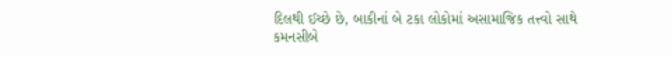દિલથી ઈચ્છે છે, બાકીનાં બે ટકા લોકોમાં અસામાજિક તત્ત્વો સાથે કમનસીબે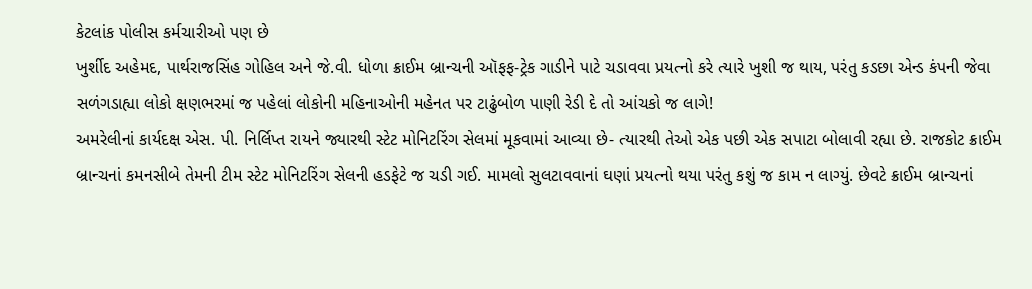કેટલાંક પોલીસ કર્મચારીઓ પણ છે
ખુર્શીદ અહેમદ, પાર્થરાજસિંહ ગોહિલ અને જે.વી. ધોળા ક્રાઈમ બ્રાન્ચની ઑફફ-ટ્રેક ગાડીને પાટે ચડાવવા પ્રયત્નો કરે ત્યારે ખુશી જ થાય, પરંતુ કડછા એન્ડ કંપની જેવા સળંગડાહ્યા લોકો ક્ષણભરમાં જ પહેલાં લોકોની મહિનાઓની મહેનત પર ટાઢુંબોળ પાણી રેડી દે તો આંચકો જ લાગે!
અમરેલીનાં કાર્યદક્ષ એસ. પી. નિર્લિપ્ત રાયને જ્યારથી સ્ટેટ મોનિટરિંગ સેલમાં મૂકવામાં આવ્યા છે- ત્યારથી તેઓ એક પછી એક સપાટા બોલાવી રહ્યા છે. રાજકોટ ક્રાઈમ બ્રાન્ચનાં કમનસીબે તેમની ટીમ સ્ટેટ મોનિટરિંગ સેલની હડફેટે જ ચડી ગઈ. મામલો સુલટાવવાનાં ઘણાં પ્રયત્નો થયા પરંતુ કશું જ કામ ન લાગ્યું. છેવટે ક્રાઈમ બ્રાન્ચનાં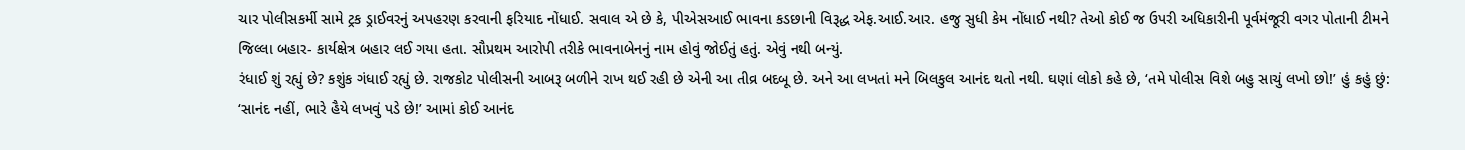ચાર પોલીસકર્મી સામે ટ્રક ડ્રાઈવરનું અપહરણ કરવાની ફરિયાદ નોંધાઈ. સવાલ એ છે કે, પીએસઆઈ ભાવના કડછાની વિરૂદ્ધ એફ.આઈ.આર. હજુ સુધી કેમ નોંધાઈ નથી? તેઓ કોઈ જ ઉપરી અધિકારીની પૂર્વમંજૂરી વગર પોતાની ટીમને જિલ્લા બહાર- કાર્યક્ષેત્ર બહાર લઈ ગયા હતા. સૌપ્રથમ આરોપી તરીકે ભાવનાબેનનું નામ હોવું જોઈતું હતું. એવું નથી બન્યું.
રંધાઈ શું રહ્યું છે? કશુંક ગંધાઈ રહ્યું છે. રાજકોટ પોલીસની આબરૂ બળીને રાખ થઈ રહી છે એની આ તીવ્ર બદબૂ છે. અને આ લખતાં મને બિલકુલ આનંદ થતો નથી. ઘણાં લોકો કહે છે, ‘તમે પોલીસ વિશે બહુ સાચું લખો છો!’ હું કહું છું: ‘સાનંદ નહીં, ભારે હૈયે લખવું પડે છે!’ આમાં કોઈ આનંદ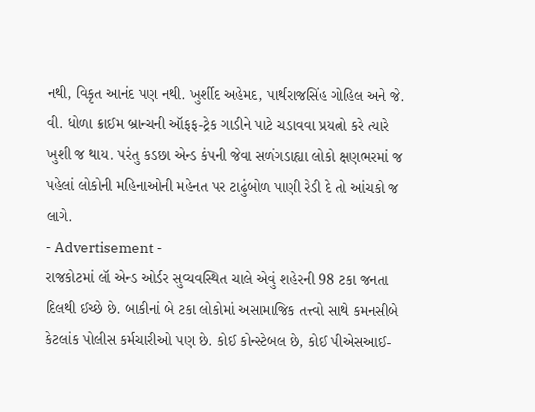નથી, વિકૃત આનંદ પણ નથી. ખુર્શીદ અહેમદ, પાર્થરાજસિંહ ગોહિલ અને જે. વી. ધોળા ક્રાઈમ બ્રાન્ચની ઑફફ-ટ્રેક ગાડીને પાટે ચડાવવા પ્રયત્નો કરે ત્યારે ખુશી જ થાય. પરંતુ કડછા એન્ડ કંપની જેવા સળંગડાહ્યા લોકો ક્ષણભરમાં જ પહેલાં લોકોની મહિનાઓની મહેનત પર ટાઢુંબોળ પાણી રેડી દે તો આંચકો જ લાગે.
- Advertisement -
રાજકોટમાં લૉ એન્ડ ઓર્ડર સુવ્યવસ્થિત ચાલે એવું શહેરની 98 ટકા જનતા દિલથી ઈચ્છે છે. બાકીનાં બે ટકા લોકોમાં અસામાજિક તત્ત્વો સાથે કમનસીબે કેટલાંક પોલીસ કર્મચારીઓ પણ છે. કોઈ કોન્સ્ટેબલ છે, કોઈ પીએસઆઈ-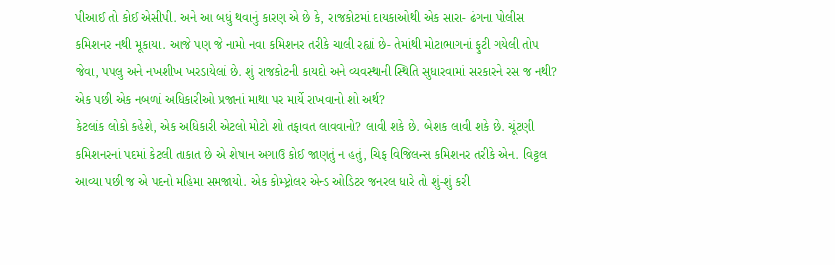પીઆઈ તો કોઈ એસીપી. અને આ બધું થવાનું કારણ એ છે કે, રાજકોટમાં દાયકાઓથી એક સારા- ઢંગના પોલીસ કમિશનર નથી મૂકાયા. આજે પણ જે નામો નવા કમિશનર તરીકે ચાલી રહ્યાં છે- તેમાંથી મોટાભાગનાં ફુટી ગયેલી તોપ જેવા, પપલુ અને નખશીખ ખરડાયેલાં છે. શું રાજકોટની કાયદો અને વ્યવસ્થાની સ્થિતિ સુધારવામાં સરકારને રસ જ નથી? એક પછી એક નબળાં અધિકારીઓ પ્રજાનાં માથા પર માર્યે રાખવાનો શો અર્થ?
કેટલાંક લોકો કહેશે, એક અધિકારી એટલો મોટો શો તફાવત લાવવાનો? લાવી શકે છે. બેશક લાવી શકે છે. ચૂંટણી કમિશનરનાં પદમાં કેટલી તાકાત છે એ શેષાન અગાઉ કોઈ જાણતું ન હતું, ચિફ વિજિલન્સ કમિશનર તરીકે એન. વિટ્ટલ આવ્યા પછી જ એ પદનો મહિમા સમજાયો. એક કોમ્પ્ટ્રોલર એન્ડ ઓડિટર જનરલ ધારે તો શું-શું કરી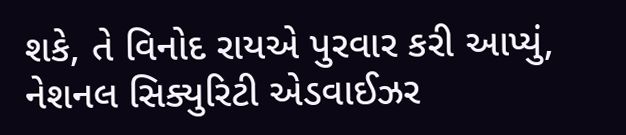શકે, તે વિનોદ રાયએ પુરવાર કરી આપ્યું, નેશનલ સિક્યુરિટી એડવાઈઝર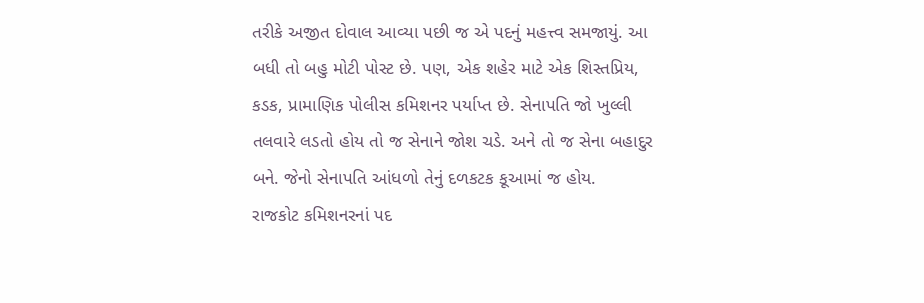તરીકે અજીત દોવાલ આવ્યા પછી જ એ પદનું મહત્ત્વ સમજાયું. આ બધી તો બહુ મોટી પોસ્ટ છે. પણ, એક શહેર માટે એક શિસ્તપ્રિય, કડક, પ્રામાણિક પોલીસ કમિશનર પર્યાપ્ત છે. સેનાપતિ જો ખુલ્લી તલવારે લડતો હોય તો જ સેનાને જોશ ચડે. અને તો જ સેના બહાદુર બને. જેનો સેનાપતિ આંધળો તેનું દળકટક કૂઆમાં જ હોય.
રાજકોટ કમિશનરનાં પદ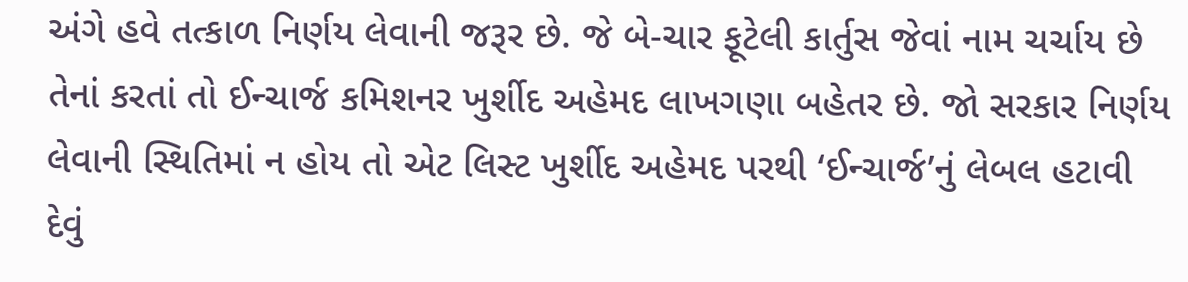અંગે હવે તત્કાળ નિર્ણય લેવાની જરૂર છે. જે બે-ચાર ફૂટેલી કાર્તુસ જેવાં નામ ચર્ચાય છે તેનાં કરતાં તો ઈન્ચાર્જ કમિશનર ખુર્શીદ અહેમદ લાખગણા બહેતર છે. જો સરકાર નિર્ણય લેવાની સ્થિતિમાં ન હોય તો એટ લિસ્ટ ખુર્શીદ અહેમદ પરથી ‘ઈન્ચાર્જ’નું લેબલ હટાવી દેવું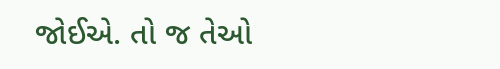જોઈએ. તો જ તેઓ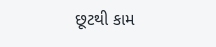છૂટથી કામ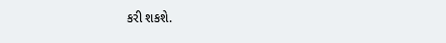કરી શકશે.